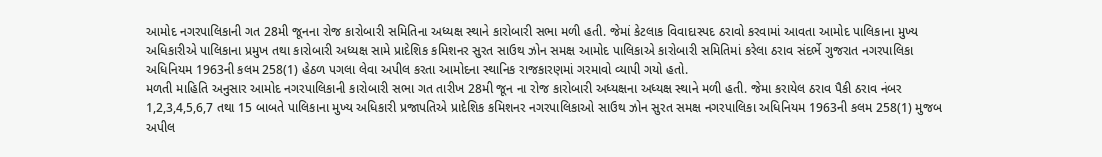આમોદ નગરપાલિકાની ગત 28મી જૂનના રોજ કારોબારી સમિતિના અધ્યક્ષ સ્થાને કારોબારી સભા મળી હતી. જેમાં કેટલાક વિવાદાસ્પદ ઠરાવો કરવામાં આવતા આમોદ પાલિકાના મુખ્ય અધિકારીએ પાલિકાના પ્રમુખ તથા કારોબારી અધ્યક્ષ સામે પ્રાદેશિક કમિશનર સુરત સાઉથ ઝોન સમક્ષ આમોદ પાલિકાએ કારોબારી સમિતિમાં કરેલા ઠરાવ સંદર્ભે ગુજરાત નગરપાલિકા અધિનિયમ 1963ની કલમ 258(1) હેઠળ પગલા લેવા અપીલ કરતા આમોદના સ્થાનિક રાજકારણમાં ગરમાવો વ્યાપી ગયો હતો.
મળતી માહિતિ અનુસાર આમોદ નગરપાલિકાની કારોબારી સભા ગત તારીખ 28મી જૂન ના રોજ કારોબારી અધ્યક્ષના અધ્યક્ષ સ્થાને મળી હતી. જેમા કરાયેલ ઠરાવ પૈકી ઠરાવ નંબર 1,2,3,4,5,6,7 તથા 15 બાબતે પાલિકાના મુખ્ય અધિકારી પ્રજાપતિએ પ્રાદેશિક કમિશનર નગરપાલિકાઓ સાઉથ ઝોન સુરત સમક્ષ નગરપાલિકા અધિનિયમ 1963ની કલમ 258(1) મુજબ અપીલ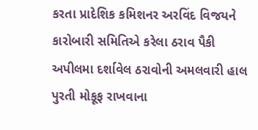કરતા પ્રાદેશિક કમિશનર અરવિંદ વિજયને કારોબારી સમિતિએ કરેલા ઠરાવ પૈકી અપીલમા દર્શાવેલ ઠરાવોની અમલવારી હાલ પુરતી મોકૂફ રાખવાના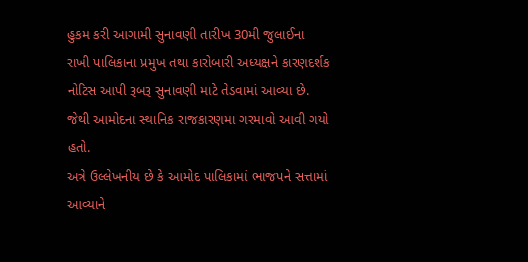હુકમ કરી આગામી સુનાવણી તારીખ 30મી જુલાઈના રાખી પાલિકાના પ્રમુખ તથા કારોબારી અધ્યક્ષને કારણદર્શક નોટિસ આપી રૂબરૂ સુનાવણી માટે તેડવામાં આવ્યા છે. જેથી આમોદના સ્થાનિક રાજકારણમા ગરમાવો આવી ગયો હતો.
અત્રે ઉલ્લેખનીય છે કે આમોદ પાલિકામાં ભાજપને સત્તામાં આવ્યાને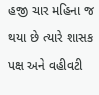હજી ચાર મહિના જ થયા છે ત્યારે શાસક પક્ષ અને વહીવટી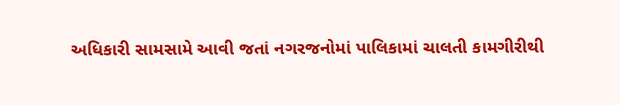અધિકારી સામસામે આવી જતાં નગરજનોમાં પાલિકામાં ચાલતી કામગીરીથી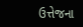ઉત્તેજના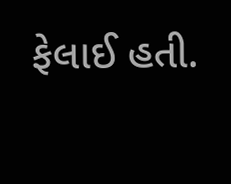ફેલાઈ હતી.